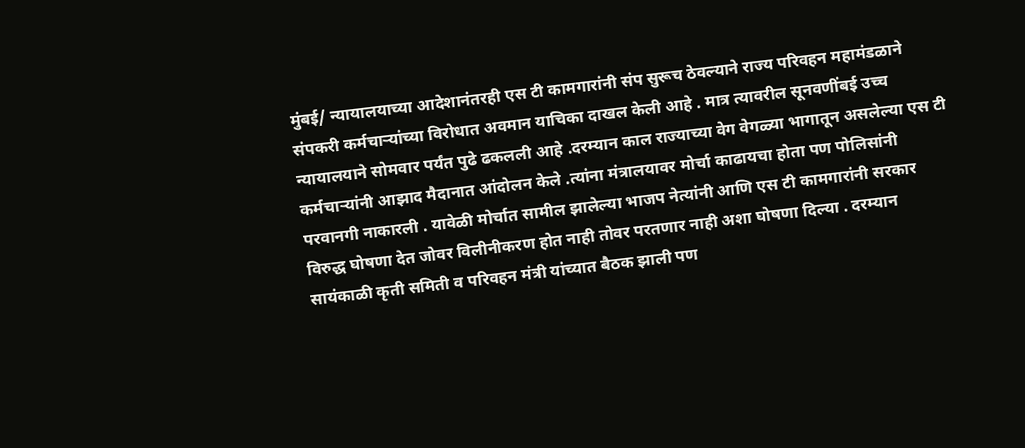मुंबई/ न्यायालयाच्या आदेशानंतरही एस टी कामगारांनी संप सुरूच ठेवल्याने राज्य परिवहन महामंडळाने संपकरी कर्मचाऱ्यांच्या विरोधात अवमान याचिका दाखल केली आहे . मात्र त्यावरील सूनवणींबई उच्च न्यायालयाने सोमवार पर्यंत पुढे ढकलली आहे .दरम्यान काल राज्याच्या वेग वेगळ्या भागातून असलेल्या एस टी कर्मचाऱ्यांनी आझाद मैदानात आंदोलन केले .त्यांना मंत्रालयावर मोर्चा काढायचा होता पण पोलिसांनी परवानगी नाकारली . यावेळी मोर्चात सामील झालेल्या भाजप नेत्यांनी आणि एस टी कामगारांनी सरकार विरुद्ध घोषणा देत जोवर विलीनीकरण होत नाही तोवर परतणार नाही अशा घोषणा दिल्या . दरम्यान सायंकाळी कृती समिती व परिवहन मंत्री यांच्यात बैठक झाली पण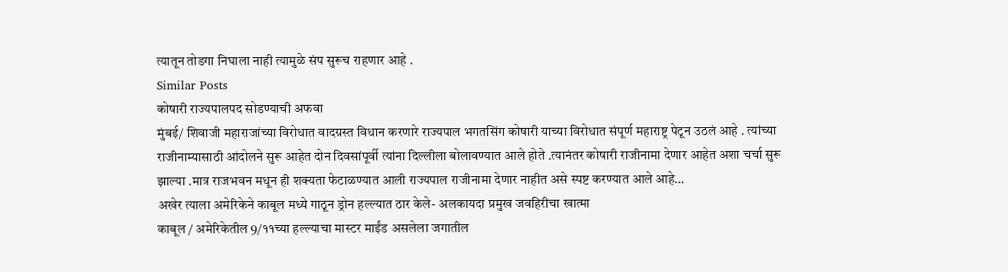त्यातून तोडगा निघाला नाही त्यामुळे संप सुरूच राहणार आहे .
Similar Posts
कोषारी राज्यपालपद सोडण्याची अफवा
मुंबई/ शिवाजी महाराजांच्या विरोधात वादग्रस्त विधान करणारे राज्यपाल भगतसिंग कोषारी याच्या विरोधात संपूर्ण महाराष्ट्र पेटून उठलं आहे . त्यांच्या राजीनाम्यासाठी आंदोलने सुरू आहेत दोन दिवसांपूर्वी त्यांना दिल्लीला बोलावण्यात आले होते .त्यानंतर कोषारी राजीनामा देणार आहेत अशा चर्चा सुरू झाल्या .मात्र राजभवन मधून ही शक्यता फेटाळण्यात आली राज्यपाल राजीनामा देणार नाहीत असे स्पष्ट करण्यात आले आहे…
अखेर त्याला अमेरिकेने काबूल मध्ये गाठून ड्रोन हल्ल्यात ठार केले- अलकायदा प्रमुख जवहिरीचा खात्मा
काबूल / अमेरिकेतील 9/११च्या हल्ल्याचा मास्टर माईंड असलेला जगातील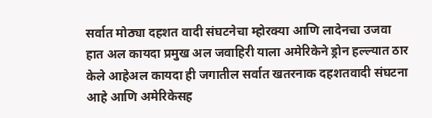सर्वात मोठ्या दहशत वादी संघटनेचा म्होरक्या आणि लादेनचा उजवा हात अल कायदा प्रमुख अल जवाहिरी याला अमेरिकेने ड्रोन हल्ल्यात ठार केले आहेअल कायदा ही जगातील सर्वात खतरनाक दहशतवादी संघटना आहे आणि अमेरिकेसह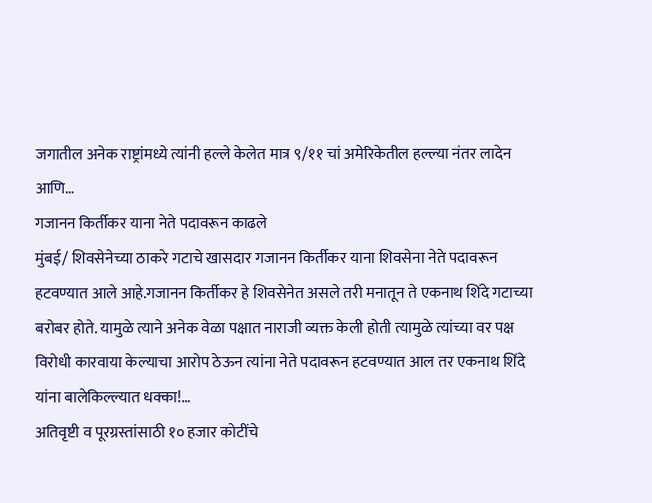जगातील अनेक राष्ट्रांमध्ये त्यांनी हल्ले केलेत मात्र ९/११ चां अमेरिकेतील हल्ल्या नंतर लादेन आणि…
गजानन किर्तीकर याना नेते पदावरून काढले
मुंबई/ शिवसेनेच्या ठाकरे गटाचे खासदार गजानन किर्तीकर याना शिवसेना नेते पदावरून हटवण्यात आले आहे.गजानन किर्तीकर हे शिवसेनेत असले तरी मनातून ते एकनाथ शिंदे गटाच्या बरोबर होते. यामुळे त्याने अनेक वेळा पक्षात नाराजी व्यक्त केली होती त्यामुळे त्यांच्या वर पक्ष विरोधी कारवाया केल्याचा आरोप ठेऊन त्यांना नेते पदावरून हटवण्यात आल तर एकनाथ शिंदे यांना बालेकिल्ल्यात धक्का!…
अतिवृष्टी व पूरग्रस्तांसाठी १० हजार कोटींचे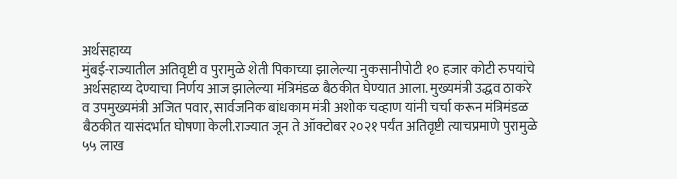अर्थसहाय्य
मुंबई-राज्यातील अतिवृष्टी व पुरामुळे शेती पिकाच्या झालेल्या नुकसानीपोटी १० हजार कोटी रुपयांचे अर्थसहाय्य देण्याचा निर्णय आज झालेल्या मंत्रिमंडळ बैठकीत घेण्यात आला. मुख्यमंत्री उद्धव ठाकरे व उपमुख्यमंत्री अजित पवार, सार्वजनिक बांधकाम मंत्री अशोक चव्हाण यांनी चर्चा करून मंत्रिमंडळ बैठकीत यासंदर्भात घोषणा केली.राज्यात जून ते ऑक्टोबर २०२१ पर्यंत अतिवृष्टी त्याचप्रमाणे पुरामुळे ५५ लाख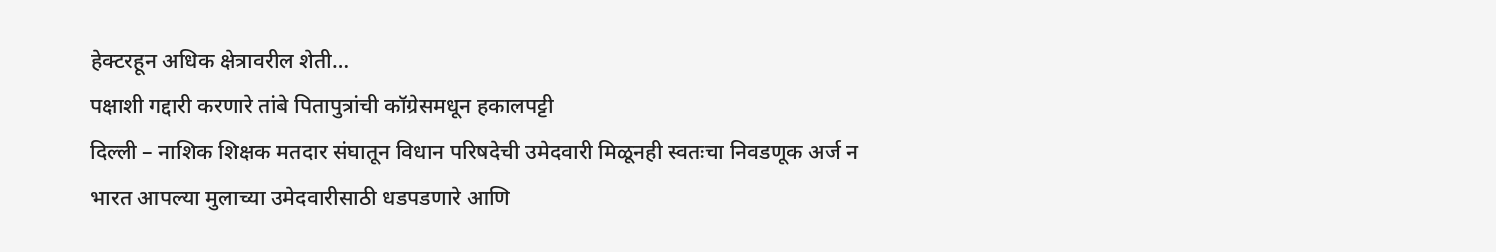हेक्टरहून अधिक क्षेत्रावरील शेती…
पक्षाशी गद्दारी करणारे तांबे पितापुत्रांची कॉग्रेसमधून हकालपट्टी
दिल्ली – नाशिक शिक्षक मतदार संघातून विधान परिषदेची उमेदवारी मिळूनही स्वतःचा निवडणूक अर्ज न भारत आपल्या मुलाच्या उमेदवारीसाठी धडपडणारे आणि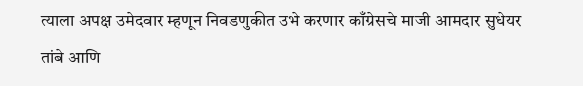त्याला अपक्ष उमेदवार म्हणून निवडणुकीत उभे करणार काँग्रेसचे माजी आमदार सुधेयर तांबे आणि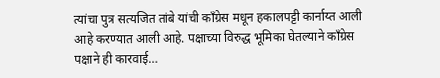त्यांचा पुत्र सत्यजित तांबे यांची काँग्रेस मधून हकालपट्टी कार्नाय्त आली आहे करण्यात आली आहे. पक्षाच्या विरुद्ध भूमिका घेतल्याने काँग्रेस पक्षाने ही कारवाई…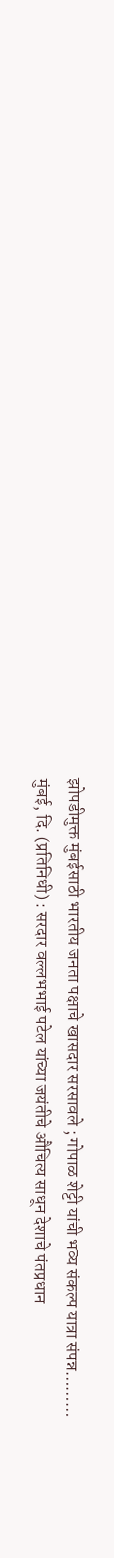झोपडीमुक्त मुंबईसाठी भारतीय जनता पक्षाचे खासदार सरसावले ; गोपाळ शेट्टी यांची भव्य संकल्प यात्रा संपन्न………
मुंबई, दि. (प्रतिनिधी) : सरदार वल्लभभाई पटेल यांच्या जयंतीचे औचित्य साधून देशाचे पंतप्रधान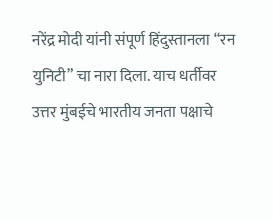नरेंद्र मोदी यांनी संपूर्ण हिंदुस्तानला “रन युनिटी” चा नारा दिला. याच धर्तीवर उत्तर मुंबईचे भारतीय जनता पक्षाचे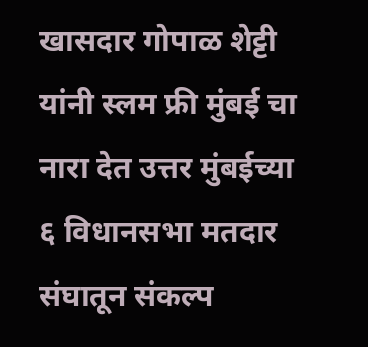खासदार गोपाळ शेट्टी यांनी स्लम फ्री मुंबई चा नारा देत उत्तर मुंबईच्या ६ विधानसभा मतदार संघातून संकल्प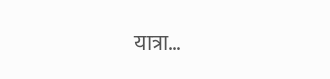यात्रा…